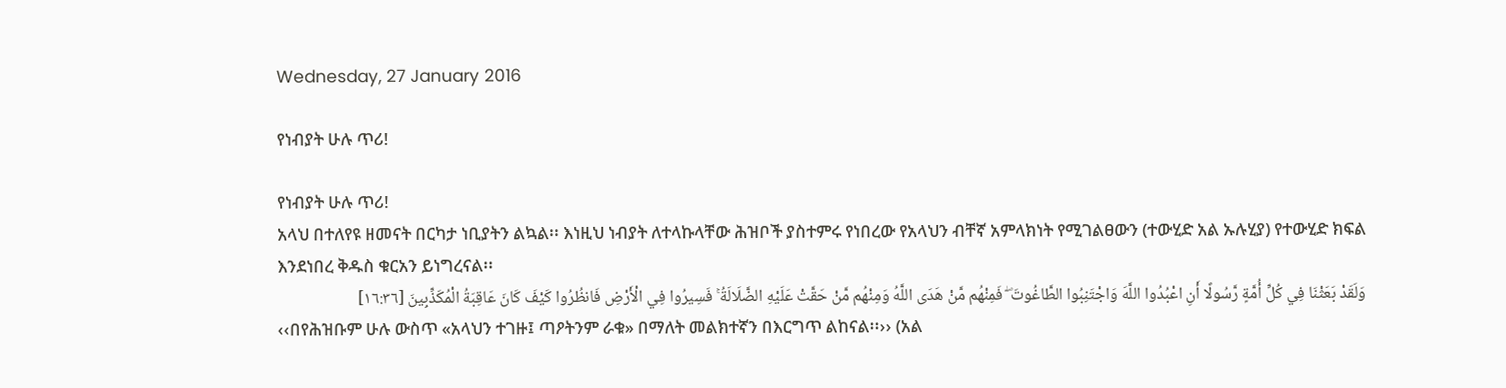Wednesday, 27 January 2016

የነብያት ሁሉ ጥሪ!

የነብያት ሁሉ ጥሪ!
አላህ በተለየዩ ዘመናት በርካታ ነቢያትን ልኳል፡፡ እነዚህ ነብያት ለተላኩላቸው ሕዝቦች ያስተምሩ የነበረው የአላህን ብቸኛ አምላክነት የሚገልፀውን (ተውሂድ አል ኡሉሂያ) የተውሂድ ክፍል እንደነበረ ቅዱስ ቁርአን ይነግረናል፡፡
وَلَقَدْ بَعَثْنَا فِي كُلِّ أُمَّةٍ رَّسُولًا أَنِ اعْبُدُوا اللَّهَ وَاجْتَنِبُوا الطَّاغُوتَ ۖ فَمِنْهُم مَّنْ هَدَى اللَّهُ وَمِنْهُم مَّنْ حَقَّتْ عَلَيْهِ الضَّلَالَةُ ۚ فَسِيرُوا فِي الْأَرْضِ فَانظُرُوا كَيْفَ كَانَ عَاقِبَةُ الْمُكَذِّبِينَ [١٦:٣٦]
‹‹በየሕዝቡም ሁሉ ውስጥ «አላህን ተገዙ፤ ጣዖትንም ራቁ» በማለት መልክተኛን በእርግጥ ልከናል፡፡›› (አል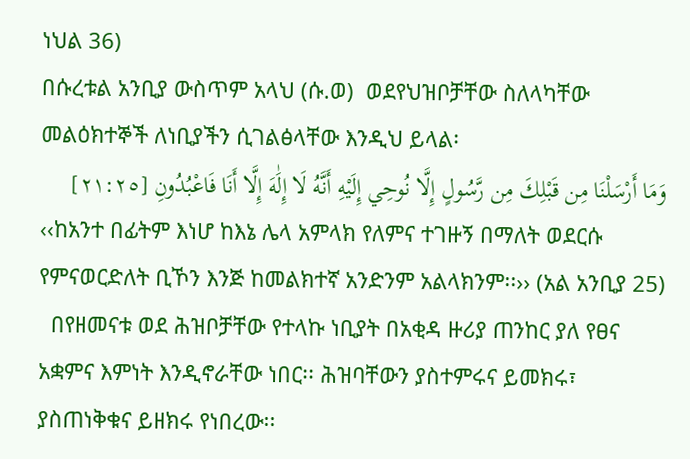ነህል 36)
በሱረቱል አንቢያ ውስጥም አላህ (ሱ.ወ)  ወደየህዝቦቻቸው ስለላካቸው መልዕክተኞች ለነቢያችን ሲገልፅላቸው እንዲህ ይላል፡
وَمَا أَرْسَلْنَا مِن قَبْلِكَ مِن رَّسُولٍ إِلَّا نُوحِي إِلَيْهِ أَنَّهُ لَا إِلَٰهَ إِلَّا أَنَا فَاعْبُدُونِ [٢١:٢٥]
‹‹ከአንተ በፊትም እነሆ ከእኔ ሌላ አምላክ የለምና ተገዙኝ በማለት ወደርሱ የምናወርድለት ቢኾን እንጅ ከመልክተኛ አንድንም አልላክንም፡፡›› (አል አንቢያ 25)
  በየዘመናቱ ወደ ሕዝቦቻቸው የተላኩ ነቢያት በአቂዳ ዙሪያ ጠንከር ያለ የፀና አቋምና እምነት እንዲኖራቸው ነበር፡፡ ሕዝባቸውን ያስተምሩና ይመክሩ፣ ያስጠነቅቁና ይዘክሩ የነበረው፡፡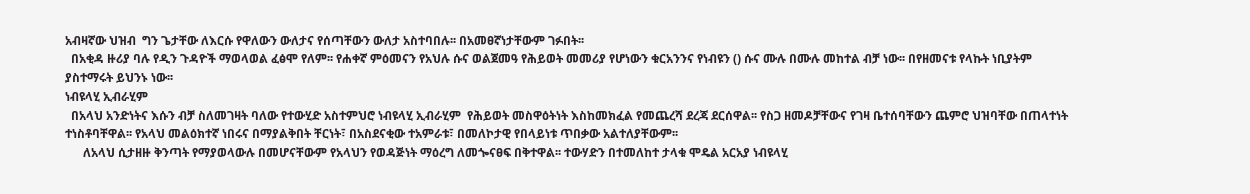አብዛኛው ህዝብ  ግን ጌታቸው ለእርሱ የዋለውን ውለታና የሰጣቸውን ውለታ አስተባበሉ፡፡ በአመፀኛነታቸውም ገፉበት፡፡
  በአቂዳ ዙሪያ ባሉ የዲን ጉዳዮች ማወላወል ፈፅሞ የለም፡፡ የሐቀኛ ምዕመናን የአህሉ ሱና ወልጀመዓ የሕይወት መመሪያ የሆነውን ቁርአንንና የነብዩን () ሱና ሙሉ በሙሉ መከተል ብቻ ነው፡፡ በየዘመናቱ የላኩት ነቢያትም ያስተማሩት ይህንኑ ነው፡፡
ነብዩላሂ ኢብራሂም
  በአላህ አንድነትና እሱን ብቻ ስለመገዛት ባለው የተውሂድ አስተምህሮ ነብዩላሂ ኢብራሂም  የሕይወት መስዋዕትነት እስከመክፈል የመጨረሻ ደረጃ ደርሰዋል፡፡ የስጋ ዘመዶቻቸውና የገዛ ቤተሰባቸውን ጨምሮ ህዝባቸው በጠላተነት ተነስቶባቸዋል፡፡ የአላህ መልዕክተኛ ነበሩና በማያልቅበት ቸርነት፣ በአስደናቂው ተአምራቱ፣ በመለኮታዊ የበላይነቱ ጥበቃው አልተለያቸውም፡፡
      ለአላህ ሲታዘዙ ቅንጣት የማያወላውሉ በመሆናቸውም የአላህን የወዳጅነት ማዕረግ ለመጐናፀፍ በቅተዋል፡፡ ተውሃድን በተመለከተ ታላቁ ሞዴል አርአያ ነብዩላሂ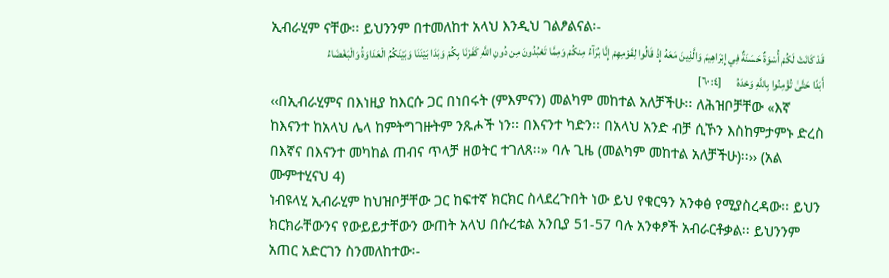ኢብራሂም ናቸው፡፡ ይህንንም በተመለከተ አላህ እንዲህ ገልፆልናል፡-
قَدْ كَانَتْ لَكُمْ أُسْوَةٌ حَسَنَةٌ فِي إِبْرَاهِيمَ وَالَّذِينَ مَعَهُ إِذْ قَالُوا لِقَوْمِهِمْ إِنَّا بُرَآءُ مِنكُمْ وَمِمَّا تَعْبُدُونَ مِن دُونِ اللَّهِ كَفَرْنَا بِكُمْ وَبَدَا بَيْنَنَا وَبَيْنَكُمُ الْعَدَاوَةُ وَالْبَغْضَاءُ أَبَدًا حَتَّىٰ تُؤْمِنُوا بِاللَّهِ وَحْدَهُ       [٦٠:٤]
‹‹በኢብራሂምና በእነዚያ ከእርሱ ጋር በነበሩት (ምእምናን) መልካም መከተል አለቻችሁ፡፡ ለሕዝቦቻቸው «እኛ ከእናንተ ከአላህ ሌላ ከምትግገዙትም ንጹሖች ነን፡፡ በእናንተ ካድን፡፡ በአላህ አንድ ብቻ ሲኾን እስከምታምኑ ድረስ በእኛና በእናንተ መካከል ጠብና ጥላቻ ዘወትር ተገለጸ፡፡» ባሉ ጊዜ (መልካም መከተል አለቻችሁ)፡፡›› (አል ሙምተሂናህ 4)
ነብዩላሂ ኢብራሂም ከህዝቦቻቸው ጋር ከፍተኛ ክርክር ስላደረጉበት ነው ይህ የቁርዓን አንቀፅ የሚያስረዳው፡፡ ይህን ክርክራቸውንና የውይይታቸውን ውጠት አላህ በሱረቱል አንቢያ 51-57 ባሉ አንቀፆች አብራርቶቃል፡፡ ይህንንም አጠር አድርገን ስንመለከተው፡-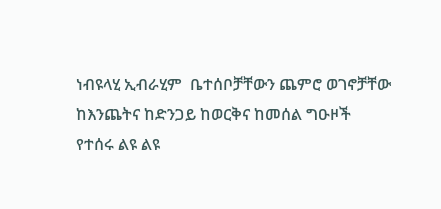ነብዩላሂ ኢብራሂም  ቤተሰቦቻቸውን ጨምሮ ወገኖቻቸው ከእንጨትና ከድንጋይ ከወርቅና ከመሰል ግዑዞች የተሰሩ ልዩ ልዩ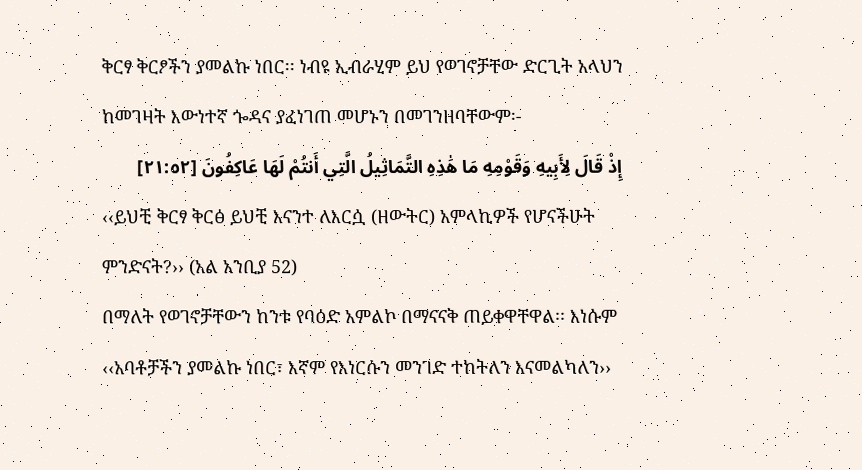ቅርፃ ቅርፆችን ያመልኩ ነበር፡፡ ነብዩ ኢብራሂም ይህ የወገኖቻቸው ድርጊት አላህን ከመገዛት እውነተኛ ጐዳና ያፈነገጠ መሆኑን በመገንዘባቸውም፡-
إِذْ قَالَ لِأَبِيهِ وَقَوْمِهِ مَا هَٰذِهِ التَّمَاثِيلُ الَّتِي أَنتُمْ لَهَا عَاكِفُونَ [٢١:٥٢]
‹‹ይህቺ ቅርፃ ቅርፅ ይህቺ እናንተ ለእርሷ (ዘውትር) አምላኪዎች የሆናችሁት ምንድናት?›› (አል አንቢያ 52)
በማለት የወገኖቻቸውን ከንቱ የባዕድ አምልኮ በማናናቅ ጠይቀዋቸዋል፡፡ እነሱም
‹‹አባቶቻችን ያመልኩ ነበር፣ እኛም የእነርሱን መንገድ ተከትለን እናመልካለን››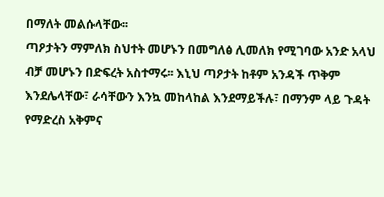በማለት መልሱላቸው፡፡
ጣዖታትን ማምለክ ስህተት መሆኑን በመግለፅ ሊመለክ የሚገባው አንድ አላህ ብቻ መሆኑን በድፍረት አስተማሩ፡፡ እኒህ ጣዖታት ከቶም አንዳች ጥቅም እንደሌላቸው፣ ራሳቸውን እንኳ መከላከል እንደማይችሉ፣ በማንም ላይ ጉዳት የማድረስ አቅምና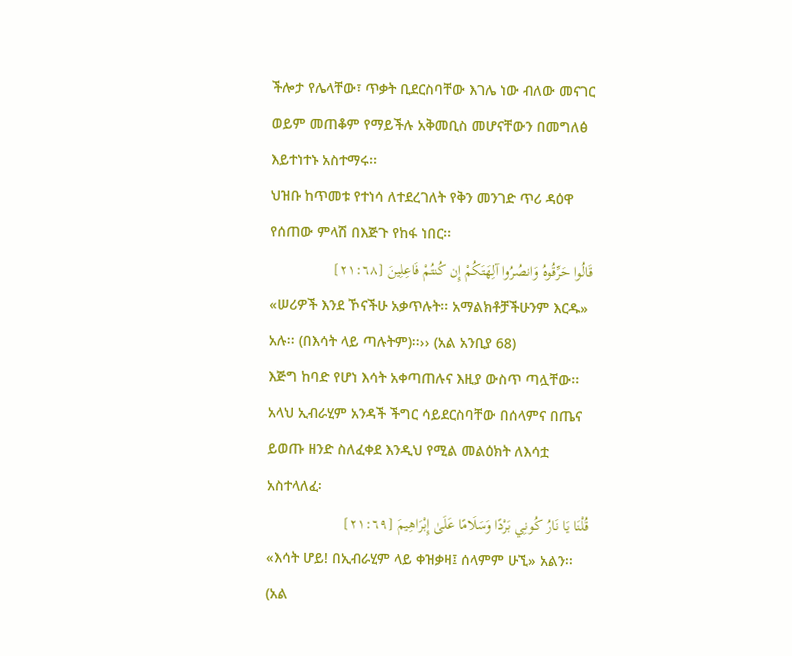ችሎታ የሌላቸው፣ ጥቃት ቢደርስባቸው እገሌ ነው ብለው መናገር ወይም መጠቆም የማይችሉ አቅመቢስ መሆናቸውን በመግለፅ እይተነተኑ አስተማሩ፡፡
ህዝቡ ከጥመቱ የተነሳ ለተደረገለት የቅን መንገድ ጥሪ ዳዕዋ የሰጠው ምላሽ በእጅጉ የከፋ ነበር፡፡
قَالُوا حَرِّقُوهُ وَانصُرُوا آلِهَتَكُمْ إِن كُنتُمْ فَاعِلِينَ [٢١:٦٨]
«ሠሪዎች እንደ ኾናችሁ አቃጥሉት፡፡ አማልክቶቻችሁንም እርዱ» አሉ፡፡ (በእሳት ላይ ጣሉትም)፡፡›› (አል አንቢያ 68)
እጅግ ከባድ የሆነ እሳት አቀጣጠሉና እዚያ ውስጥ ጣሏቸው፡፡ አላህ ኢብራሂም አንዳች ችግር ሳይደርስባቸው በሰላምና በጤና ይወጡ ዘንድ ስለፈቀደ እንዲህ የሚል መልዕክት ለእሳቷ አስተላለፈ፡
قُلْنَا يَا نَارُ كُونِي بَرْدًا وَسَلَامًا عَلَىٰ إِبْرَاهِيمَ [٢١:٦٩]
«እሳት ሆይ! በኢብራሂም ላይ ቀዝቃዛ፤ ሰላምም ሁኚ» አልን፡፡ (አል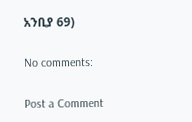አንቢያ 69)

No comments:

Post a Comment